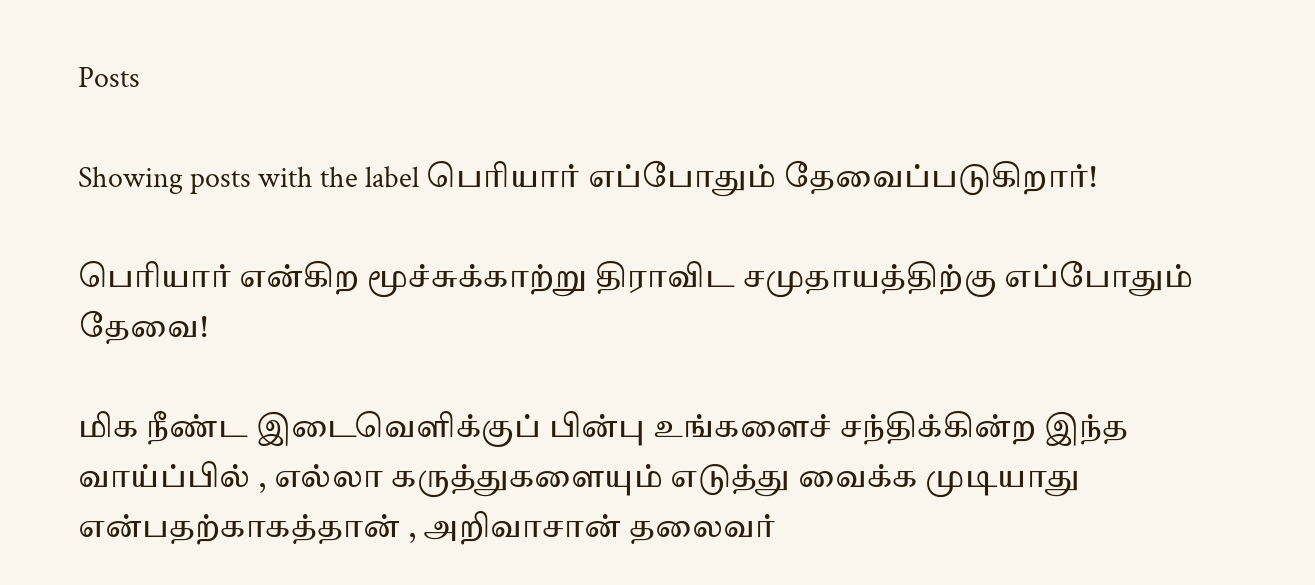Posts

Showing posts with the label பெரியார் எப்போதும் தேவைப்படுகிறார்!

பெரியார் என்கிற மூச்சுக்காற்று திராவிட சமுதாயத்திற்கு எப்போதும் தேவை!

மிக நீண்ட இடைவெளிக்குப் பின்பு உங்களைச் சந்திக்கின்ற இந்த வாய்ப்பில் , எல்லா கருத்துகளையும் எடுத்து வைக்க முடியாது என்பதற்காகத்தான் , அறிவாசான் தலைவர்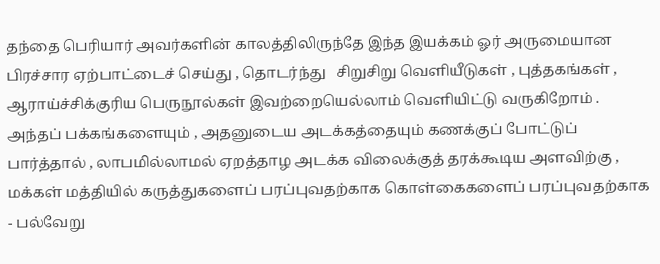தந்தை பெரியார் அவர்களின் காலத்திலிருந்தே இந்த இயக்கம் ஓர் அருமையான பிரச்சார ஏற்பாட்டைச் செய்து , தொடர்ந்து   சிறுசிறு வெளியீடுகள் , புத்தகங்கள் , ஆராய்ச்சிக்குரிய பெருநூல்கள் இவற்றையெல்லாம் வெளியிட்டு வருகிறோம் . அந்தப் பக்கங்களையும் , அதனுடைய அடக்கத்தையும் கணக்குப் போட்டுப் பார்த்தால் , லாபமில்லாமல் ஏறத்தாழ அடக்க விலைக்குத் தரக்கூடிய அளவிற்கு , மக்கள் மத்தியில் கருத்துகளைப் பரப்புவதற்காக கொள்கைகளைப் பரப்புவதற்காக - பல்வேறு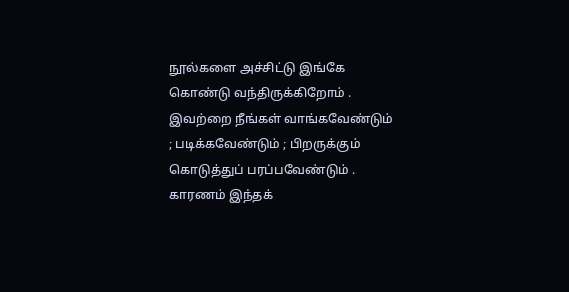நூல்களை அச்சிட்டு இங்கே கொண்டு வந்திருக்கிறோம் . இவற்றை நீங்கள் வாங்கவேண்டும் ; படிக்கவேண்டும் ; பிறருக்கும் கொடுத்துப் பரப்பவேண்டும் . காரணம் இந்தக்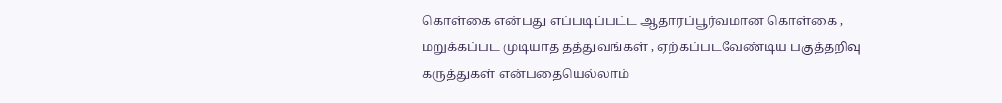கொள்கை என்பது எப்படிப்பட்ட ஆதாரப்பூர்வமான கொள்கை , மறுக்கப்பட முடியாத தத்துவங்கள் , ஏற்கப்படவேண்டிய பகுத்தறிவு கருத்துகள் என்பதையெல்லாம்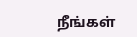நீங்கள்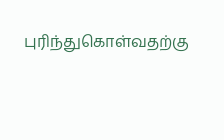புரிந்துகொள்வதற்கு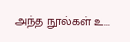அந்த நூல்கள் உ...